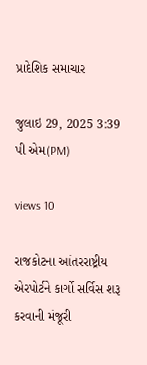પ્રાદેશિક સમાચાર

જુલાઇ 29, 2025 3:39 પી એમ(PM)

views 10

રાજકોટના આંતરરાષ્ટ્રીય એરપોર્ટને કાર્ગો સર્વિસ શરૂ કરવાની મંજૂરી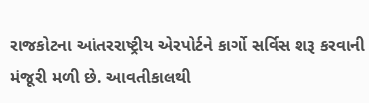રાજકોટના આંતરરાષ્ટ્રીય એરપોર્ટને કાર્ગો સર્વિસ શરૂ કરવાની મંજૂરી મળી છે. આવતીકાલથી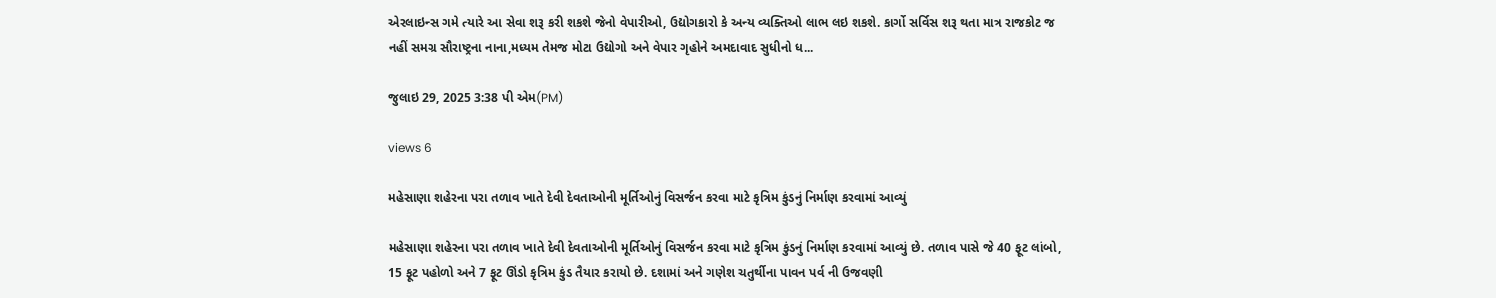એરલાઇન્સ ગમે ત્યારે આ સેવા શરૂ કરી શકશે જેનો વેપારીઓ, ઉદ્યોગકારો કે અન્ય વ્યક્તિઓ લાભ લઇ શકશે. કાર્ગો સર્વિસ શરૂ થતા માત્ર રાજકોટ જ નહીં સમગ્ર સૌરાષ્ટ્રના નાના,મધ્યમ તેમજ મોટા ઉદ્યોગો અને વેપાર ગૃહોને અમદાવાદ સુધીનો ધ...

જુલાઇ 29, 2025 3:38 પી એમ(PM)

views 6

મહેસાણા શહેરના પરા તળાવ ખાતે દેવી દેવતાઓની મૂર્તિઓનું વિસર્જન કરવા માટે કૃત્રિમ કુંડનું નિર્માણ કરવામાં આવ્યું

મહેસાણા શહેરના પરા તળાવ ખાતે દેવી દેવતાઓની મૂર્તિઓનું વિસર્જન કરવા માટે કૃત્રિમ કુંડનું નિર્માણ કરવામાં આવ્યું છે. તળાવ પાસે જે 40 ફૂટ લાંબો, 15 ફૂટ પહોળો અને 7 ફૂટ ઊંડો કૃત્રિમ કુંડ તૈયાર કરાયો છે. દશામાં અને ગણેશ ચતુર્થીના પાવન પર્વ ની ઉજવણી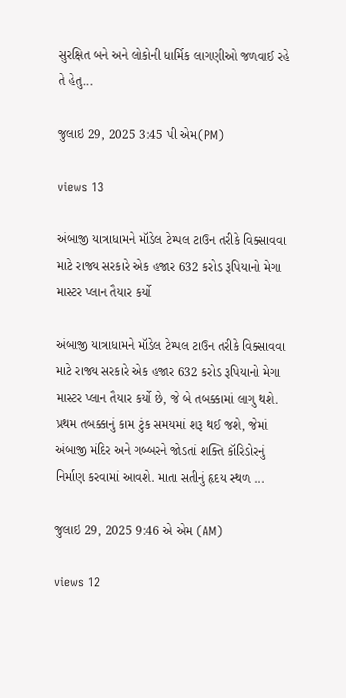સુરક્ષિત બને અને લોકોની ધાર્મિક લાગણીઓ જળવાઈ રહે તે હેતુ...

જુલાઇ 29, 2025 3:45 પી એમ(PM)

views 13

અંબાજી યાત્રાધામને મૉડેલ ટેમ્પલ ટાઉન તરીકે વિક્સાવવા માટે રાજ્ય સરકારે એક હજાર 632 કરોડ રૂપિયાનો મેગા માસ્ટર પ્લાન તૈયાર કર્યો

અંબાજી યાત્રાધામને મૉડેલ ટેમ્પલ ટાઉન તરીકે વિક્સાવવા માટે રાજ્ય સરકારે એક હજાર 632 કરોડ રૂપિયાનો મેગા માસ્ટર પ્લાન તૈયાર કર્યો છે, જે બે તબક્કામાં લાગુ થશે. પ્રથમ તબક્કાનું કામ ટુંક સમયમાં શરૂ થઈ જશે, જેમાં અંબાજી મંદિર અને ગબ્બરને જોડતાં શક્તિ કૉરિડોરનું નિર્માણ કરવામાં આવશે. માતા સતીનું હૃદય સ્થળ ...

જુલાઇ 29, 2025 9:46 એ એમ (AM)

views 12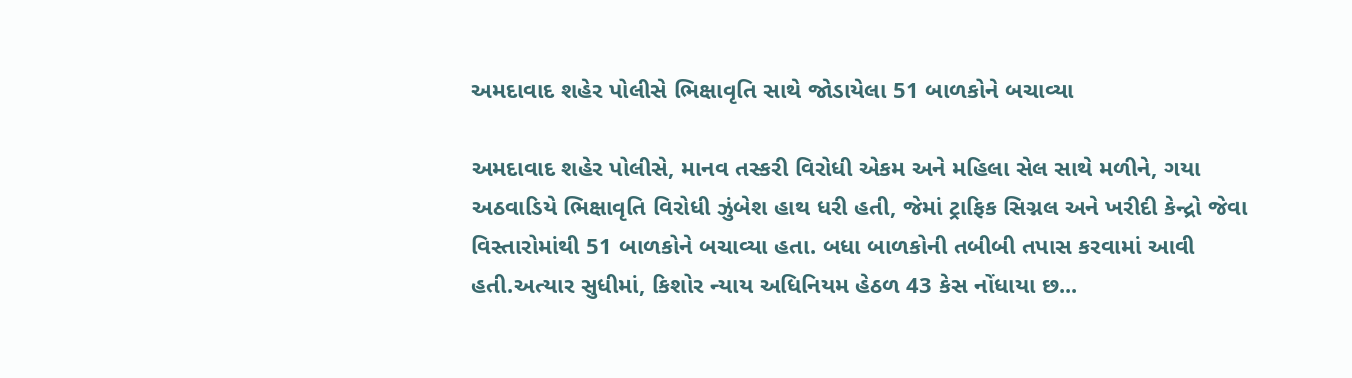અમદાવાદ શહેર પોલીસે ભિક્ષાવૃતિ સાથે જોડાયેલા 51 બાળકોને બચાવ્યા

અમદાવાદ શહેર પોલીસે, માનવ તસ્કરી વિરોધી એકમ અને મહિલા સેલ સાથે મળીને, ગયા અઠવાડિયે ભિક્ષાવૃતિ વિરોધી ઝુંબેશ હાથ ધરી હતી, જેમાં ટ્રાફિક સિગ્નલ અને ખરીદી કેન્દ્રો જેવા વિસ્તારોમાંથી 51 બાળકોને બચાવ્યા હતા. બધા બાળકોની તબીબી તપાસ કરવામાં આવી હતી.અત્યાર સુધીમાં, કિશોર ન્યાય અધિનિયમ હેઠળ 43 કેસ નોંધાયા છ...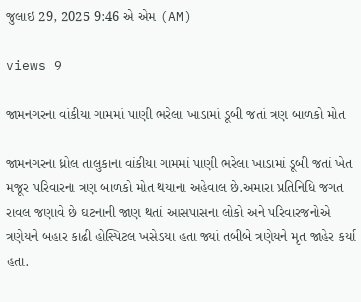જુલાઇ 29, 2025 9:46 એ એમ (AM)

views 9

જામનગરના વાંકીયા ગામમાં પાણી ભરેલા ખાડામાં ડૂબી જતાં ત્રણ બાળકો મોત

જામનગરના ધ્રોલ તાલુકાના વાંકીયા ગામમાં પાણી ભરેલા ખાડામાં ડૂબી જતાં ખેત મજૂર પરિવારના ત્રણ બાળકો મોત થયાના અહેવાલ છે.અમારા પ્રતિનિધિ જગત રાવલ જણાવે છે ઘટનાની જાણ થતાં આસપાસના લોકો અને પરિવારજનોએ ત્રણેયને બહાર કાઢી હોસ્પિટલ ખસેડયા હતા જ્યાં તબીબે ત્રણેયને મૃત જાહેર કર્યા હતા.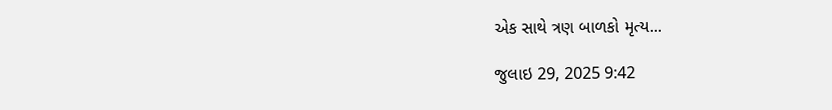એક સાથે ત્રણ બાળકો મૃત્ય...

જુલાઇ 29, 2025 9:42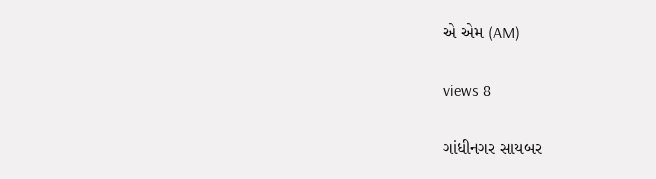એ એમ (AM)

views 8

ગાંધીનગર સાયબર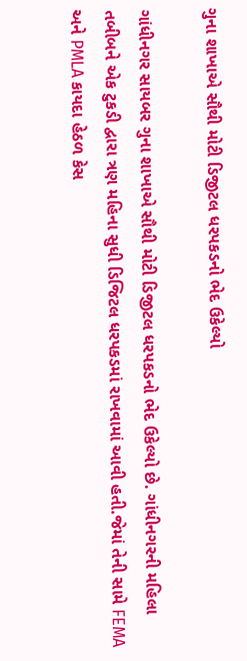ગુના શાખાએ સૌથી મોટી ડિજીટલ ધરપકડનો ભેદ ઉકેલ્યો

ગાંધીનગર સાયબર ગુના શાખાએ સૌથી મોટી ડિજીટલ ધરપકડનો ભેદ ઉકેલ્યો છે. ગાંધીનગરની મહિલા તબીબને એક ટુકડી દ્વારા ત્રણ મહિના સુધી ડિજિટલ ધરપકડમાં રાખવામાં આવી હતી.જેમાં તેની સામે FEMA અને PMLA કાયદા હેઠળ કેસ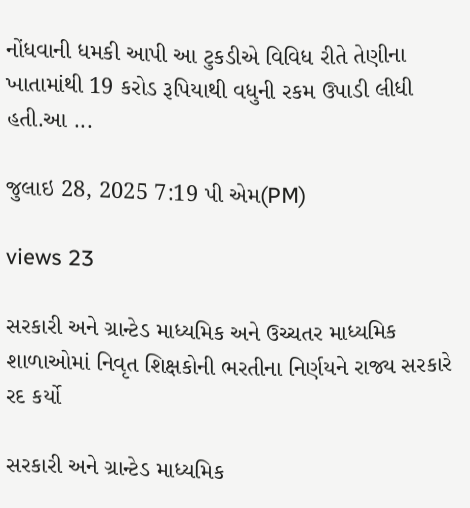નોંધવાની ધમકી આપી આ ટુકડીએ વિવિધ રીતે તેણીના ખાતામાંથી 19 કરોડ રૂપિયાથી વધુની રકમ ઉપાડી લીધી હતી.આ ...

જુલાઇ 28, 2025 7:19 પી એમ(PM)

views 23

સરકારી અને ગ્રાન્ટેડ માધ્યમિક અને ઉચ્ચતર માધ્યમિક શાળાઓમાં નિવૃત શિક્ષકોની ભરતીના નિર્ણયને રાજ્ય સરકારે રદ કર્યો

સરકારી અને ગ્રાન્ટેડ માધ્યમિક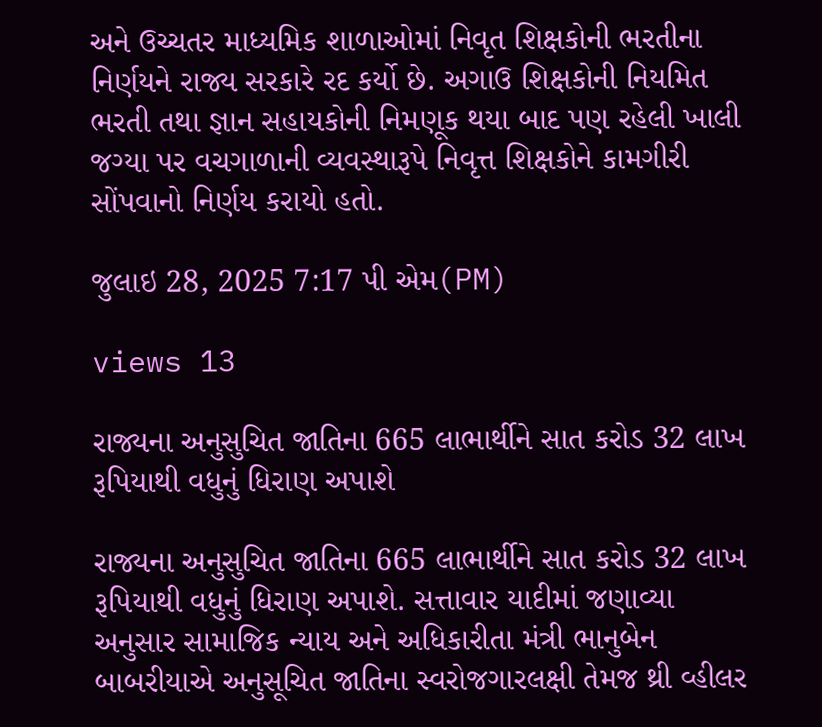અને ઉચ્ચતર માધ્યમિક શાળાઓમાં નિવૃત શિક્ષકોની ભરતીના નિર્ણયને રાજ્ય સરકારે રદ કર્યો છે. અગાઉ શિક્ષકોની નિયમિત ભરતી તથા જ્ઞાન સહાયકોની નિમણૂક થયા બાદ પણ રહેલી ખાલી જગ્યા પર વચગાળાની વ્યવસ્થારૂપે નિવૃત્ત શિક્ષકોને કામગીરી સોંપવાનો નિર્ણય કરાયો હતો.

જુલાઇ 28, 2025 7:17 પી એમ(PM)

views 13

રાજ્યના અનુસુચિત જાતિના 665 લાભાર્થીને સાત કરોડ 32 લાખ રૂપિયાથી વધુનું ધિરાણ અપાશે

રાજ્યના અનુસુચિત જાતિના 665 લાભાર્થીને સાત કરોડ 32 લાખ રૂપિયાથી વધુનું ધિરાણ અપાશે. સત્તાવાર યાદીમાં જણાવ્યા અનુસાર સામાજિક ન્યાય અને અધિકારીતા મંત્રી ભાનુબેન બાબરીયાએ અનુસૂચિત જાતિના સ્વરોજગારલક્ષી તેમજ થ્રી વ્હીલર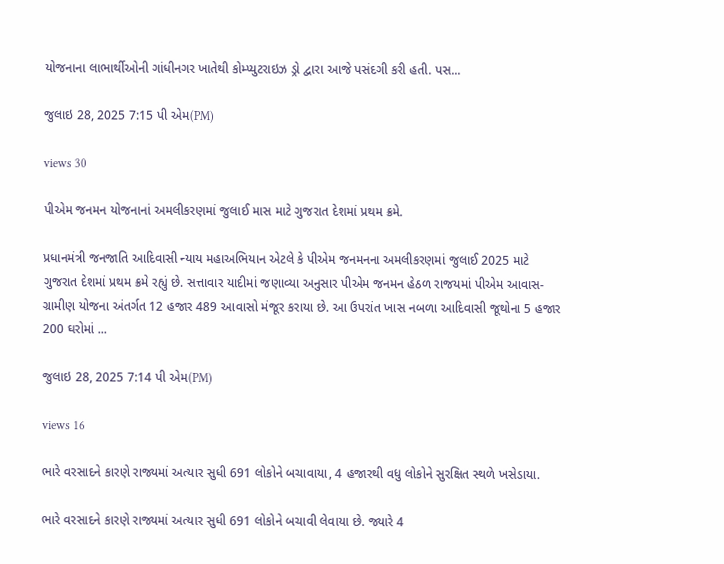યોજનાના લાભાર્થીઓની ગાંધીનગર ખાતેથી કોમ્પ્યુટરાઇઝ ડ્રો દ્વારા આજે પસંદગી કરી હતી. પસ...

જુલાઇ 28, 2025 7:15 પી એમ(PM)

views 30

પીએમ જનમન યોજનાનાં અમલીકરણમાં જુલાઈ માસ માટે ગુજરાત દેશમાં પ્રથમ ક્રમે.

પ્રધાનમંત્રી જનજાતિ આદિવાસી ન્યાય મહાઅભિયાન એટલે કે પીએમ જનમનના અમલીકરણમાં જુલાઈ 2025 માટે ગુજરાત દેશમાં પ્રથમ ક્રમે રહ્યું છે. સત્તાવાર યાદીમાં જણાવ્યા અનુસાર પીએમ જનમન હેઠળ રાજયમાં પીએમ આવાસ-ગ્રામીણ યોજના અંતર્ગત 12 હજાર 489 આવાસો મંજૂર કરાયા છે. આ ઉપરાંત ખાસ નબળા આદિવાસી જૂથોના 5 હજાર 200 ઘરોમાં ...

જુલાઇ 28, 2025 7:14 પી એમ(PM)

views 16

ભારે વરસાદને કારણે રાજ્યમાં અત્યાર સુધી 691 લોકોને બચાવાયા, 4 હજારથી વધુ લોકોને સુરક્ષિત સ્થળે ખસેડાયા.

ભારે વરસાદને કારણે રાજ્યમાં અત્યાર સુધી 691 લોકોને બચાવી લેવાયા છે. જ્યારે 4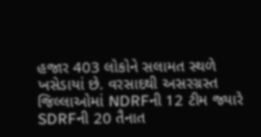હજાર 403 લોકોને સલામત સ્થળે ખસેડાયાં છે. વરસાદથી અસરગ્રસ્ત જિલ્લાઓમાં NDRFની 12 ટીમ જ્યારે SDRFની 20 તૈનાત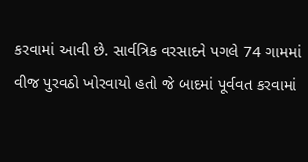કરવામાં આવી છે. સાર્વત્રિક વરસાદને પગલે 74 ગામમાં વીજ પુરવઠો ખોરવાયો હતો જે બાદમાં પૂર્વવત કરવામાં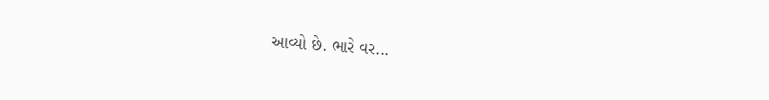આવ્યો છે. ભારે વર...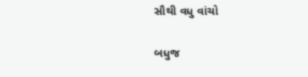સૌથી વધુ વાંચો

બધુજ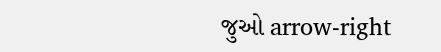જુઓ arrow-right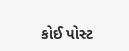કોઈ પોસ્ટ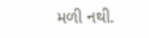મળી નથી.